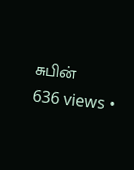சுபின்
636 views •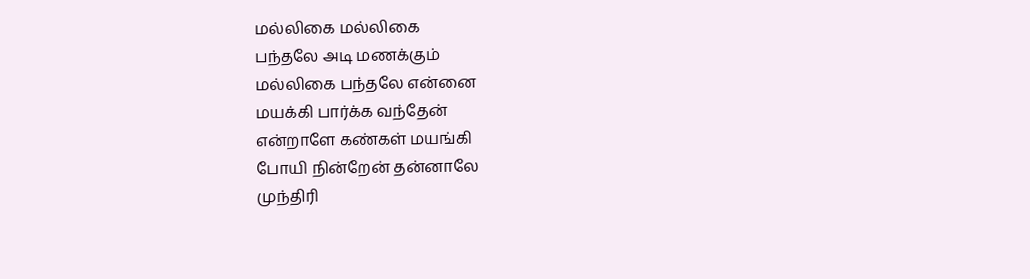மல்லிகை மல்லிகை
பந்தலே அடி மணக்கும்
மல்லிகை பந்தலே என்னை
மயக்கி பார்க்க வந்தேன்
என்றாளே கண்கள் மயங்கி
போயி நின்றேன் தன்னாலே
முந்திரி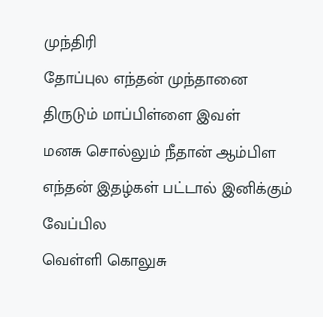முந்திரி
தோப்புல எந்தன் முந்தானை
திருடும் மாப்பிள்ளை இவள்
மனசு சொல்லும் நீதான் ஆம்பிள
எந்தன் இதழ்கள் பட்டால் இனிக்கும்
வேப்பில
வெள்ளி கொலுசு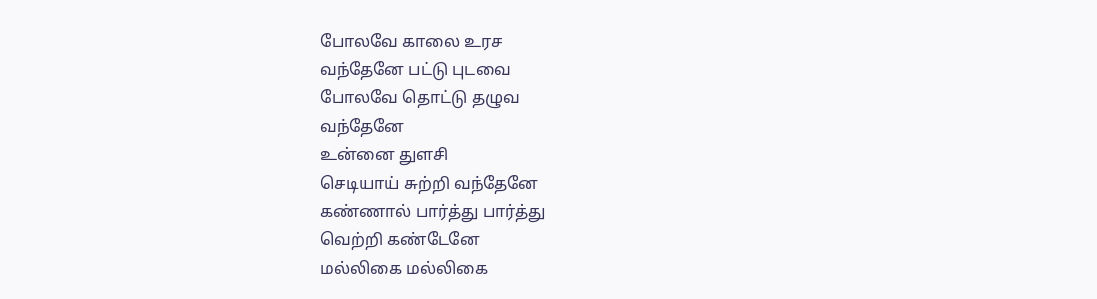போலவே காலை உரச
வந்தேனே பட்டு புடவை
போலவே தொட்டு தழுவ
வந்தேனே
உன்னை துளசி
செடியாய் சுற்றி வந்தேனே
கண்ணால் பார்த்து பார்த்து
வெற்றி கண்டேனே
மல்லிகை மல்லிகை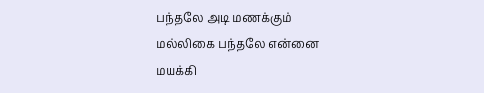பந்தலே அடி மணக்கும்
மல்லிகை பந்தலே என்னை
மயக்கி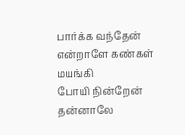பார்க்க வந்தேன்
என்றாளே கண்கள் மயங்கி
போயி நின்றேன் தன்னாலே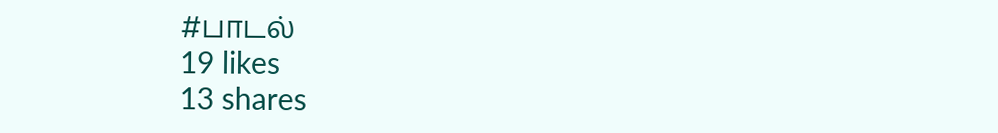#பாடல்
19 likes
13 shares